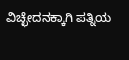ವಿಚ್ಛೇದನಕ್ಕಾಗಿ ಪತ್ನಿಯ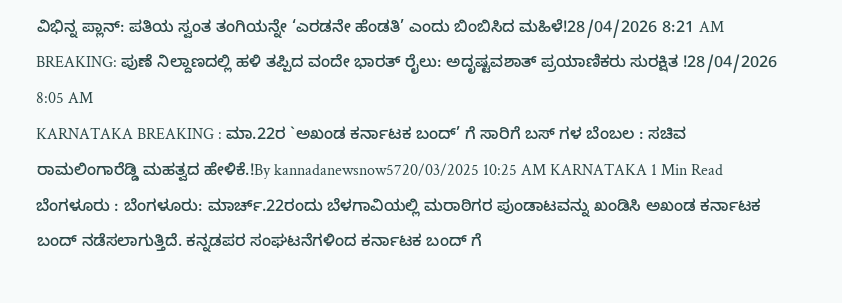ವಿಭಿನ್ನ ಪ್ಲಾನ್: ಪತಿಯ ಸ್ವಂತ ತಂಗಿಯನ್ನೇ ‘ಎರಡನೇ ಹೆಂಡತಿ’ ಎಂದು ಬಿಂಬಿಸಿದ ಮಹಿಳೆ!28/04/2026 8:21 AM
BREAKING: ಪುಣೆ ನಿಲ್ದಾಣದಲ್ಲಿ ಹಳಿ ತಪ್ಪಿದ ವಂದೇ ಭಾರತ್ ರೈಲು: ಅದೃಷ್ಟವಶಾತ್ ಪ್ರಯಾಣಿಕರು ಸುರಕ್ಷಿತ !28/04/2026 8:05 AM
KARNATAKA BREAKING : ಮಾ.22ರ `ಅಖಂಡ ಕರ್ನಾಟಕ ಬಂದ್’ ಗೆ ಸಾರಿಗೆ ಬಸ್ ಗಳ ಬೆಂಬಲ : ಸಚಿವ ರಾಮಲಿಂಗಾರೆಡ್ಡಿ ಮಹತ್ವದ ಹೇಳಿಕೆ.!By kannadanewsnow5720/03/2025 10:25 AM KARNATAKA 1 Min Read ಬೆಂಗಳೂರು : ಬೆಂಗಳೂರು: ಮಾರ್ಚ್.22ರಂದು ಬೆಳಗಾವಿಯಲ್ಲಿ ಮರಾಠಿಗರ ಪುಂಡಾಟವನ್ನು ಖಂಡಿಸಿ ಅಖಂಡ ಕರ್ನಾಟಕ ಬಂದ್ ನಡೆಸಲಾಗುತ್ತಿದೆ. ಕನ್ನಡಪರ ಸಂಘಟನೆಗಳಿಂದ ಕರ್ನಾಟಕ ಬಂದ್ ಗೆ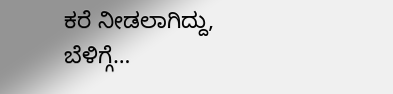ಕರೆ ನೀಡಲಾಗಿದ್ದು, ಬೆಳಿಗ್ಗೆ…